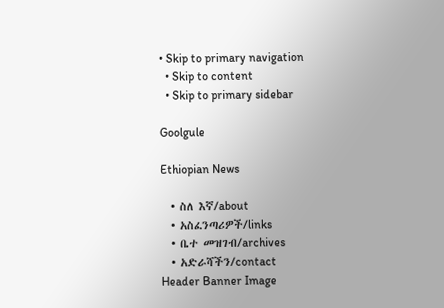• Skip to primary navigation
  • Skip to content
  • Skip to primary sidebar

Goolgule

Ethiopian News

  • ስለ እኛ/about
  • አስፈንጣሪዎች/links
  • ቤተ መዝገብ/archives
  • አድራሻችን/contact
Header Banner Image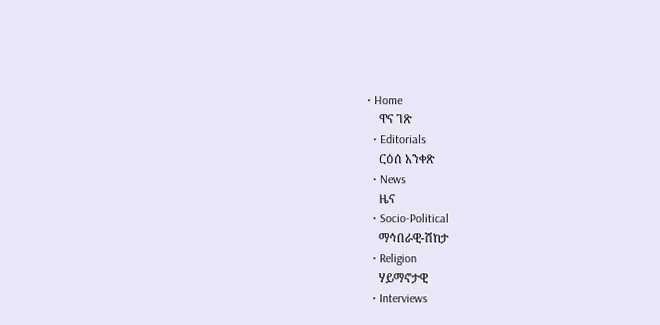• Home
    ዋና ገጽ
  • Editorials
    ርዕሰ አንቀጽ
  • News
    ዜና
  • Socio-Political
    ማኅበራዊ-ሽከታ
  • Religion
    ሃይማኖታዊ
  • Interviews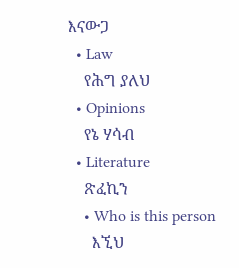እናውጋ
  • Law
    የሕግ ያለህ
  • Opinions
    የኔ ሃሳብ
  • Literature
    ጽፈኪን
    • Who is this person
      እኚህ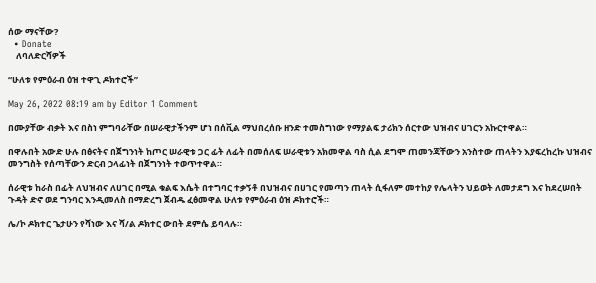ሰው ማናቸው?
  • Donate
    ለባለድርሻዎች

“ሁለቱ የምዕራብ ዕዝ ተዋጊ ዶክተሮች”

May 26, 2022 08:19 am by Editor 1 Comment

በሙያቸው ብቃት እና በስነ ምግባራቸው በሠራዊታችንም ሆነ በሰቪል ማህበረሰቡ ዘንድ ተመስግነው የማያልፍ ታሪክን ሰርተው ህዝብና ሀገርን አኩርተዋል።

በዋሉበት አውድ ሁሉ በፅናትና በጀግንነት ከጦር ሠራዊቱ ጋር ፊት ለፊት በመሰለፍ ሠራዊቱን አክመዋል ባስ ሲል ደግሞ ጠመንጃቸውን አንስተው ጠላትን እያፍረከረኩ ህዝብና መንግስት የሰጣቸውን ድርብ ኃላፊነት በጀግንነት ተወጥተዋል።

ሰራዊቱ ከራስ በፊት ለህዝብና ለሀገር በሚል ቁልፍ እሴት በተግባር ተቃኝቶ በህዝብና በሀገር የመጣን ጠላት ሲፋለም መተከያ የሌላትን ህይወት ለመታደግ እና ከደረሠበት ጉዳት ድኖ ወደ ግንባር እንዲመለስ በማድረግ ጀብዱ ፈፅመዋል ሁለቱ የምዕራብ ዕዝ ዶክተሮች።

ሌ/ኮ ዶክተር ጌታሁን የሻነው እና ሻ/ል ዶክተር ውበት ደምሴ ይባላሉ።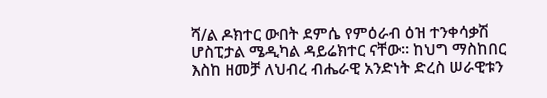ሻ/ል ዶክተር ውበት ደምሴ የምዕራብ ዕዝ ተንቀሳቃሽ ሆስፒታል ሜዲካል ዳይሬክተር ናቸው። ከህግ ማስከበር እስከ ዘመቻ ለህብረ ብሔራዊ አንድነት ድረስ ሠራዊቱን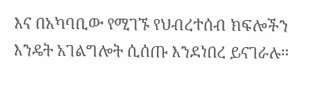እና በአካባቢው የሚገኙ የህብረተሰብ ክፍሎችን እንዴት አገልግሎት ሲሰጡ እንደነበረ ይናገራሉ።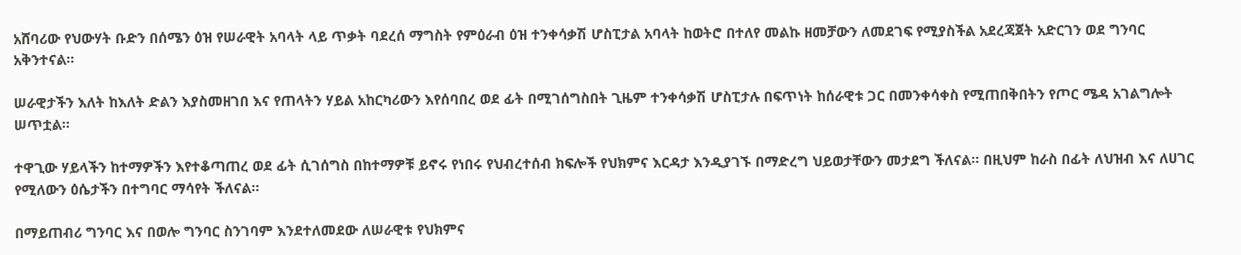አሸባሪው የህውሃት ቡድን በሰሜን ዕዝ የሠራዊት አባላት ላይ ጥቃት ባደረሰ ማግስት የምዕራብ ዕዝ ተንቀሳቃሽ ሆስፒታል አባላት ከወትሮ በተለየ መልኩ ዘመቻውን ለመደገፍ የሚያስችል አደረጃጀት አድርገን ወደ ግንባር አቅንተናል።

ሠራዊታችን እለት ከእለት ድልን እያስመዘገበ እና የጠላትን ሃይል አከርካሪውን እየሰባበረ ወደ ፊት በሚገሰግስበት ጊዜም ተንቀሳቃሽ ሆስፒታሉ በፍጥነት ከሰራዊቱ ጋር በመንቀሳቀስ የሚጠበቅበትን የጦር ሜዳ አገልግሎት ሠጥቷል።

ተዋጊው ሃይላችን ከተማዎችን እየተቆጣጠረ ወደ ፊት ሲገሰግስ በከተማዎቹ ይኖሩ የነበሩ የህብረተሰብ ክፍሎች የህክምና እርዳታ እንዲያገኙ በማድረግ ህይወታቸውን መታደግ ችለናል። በዚህም ከራስ በፊት ለህዝብ እና ለሀገር የሚለውን ዕሴታችን በተግባር ማሳየት ችለናል።

በማይጠብሪ ግንባር እና በወሎ ግንባር ስንገባም እንደተለመደው ለሠራዊቱ የህክምና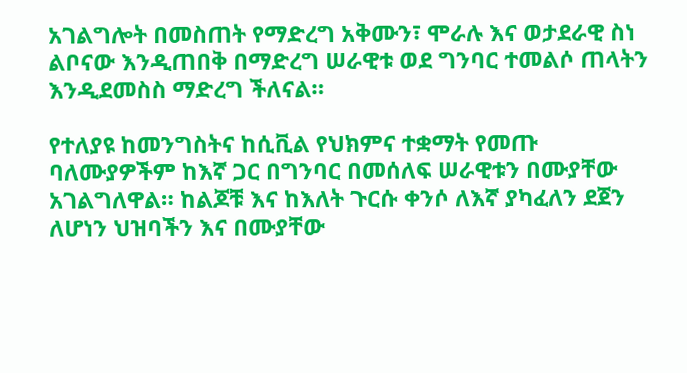አገልግሎት በመስጠት የማድረግ አቅሙን፣ ሞራሉ እና ወታደራዊ ስነ ልቦናው እንዲጠበቅ በማድረግ ሠራዊቱ ወደ ግንባር ተመልሶ ጠላትን እንዲደመስስ ማድረግ ችለናል።

የተለያዩ ከመንግስትና ከሲቪል የህክምና ተቋማት የመጡ ባለሙያዎችም ከእኛ ጋር በግንባር በመሰለፍ ሠራዊቱን በሙያቸው አገልግለዋል። ከልጆቹ እና ከእለት ጉርሱ ቀንሶ ለእኛ ያካፈለን ደጀን ለሆነን ህዝባችን እና በሙያቸው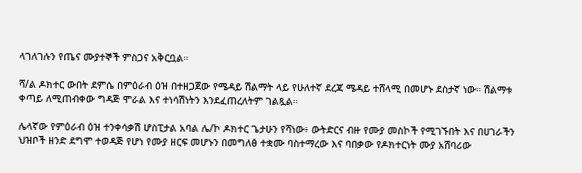ላገለገሉን የጤና ሙያተኞች ምስጋና አቅርቧል።

ሻ/ል ዶክተር ውበት ደምሴ በምዕራብ ዕዝ በተዘጋጀው የሜዳይ ሽልማት ላይ የሁለተኛ ደረጃ ሜዳይ ተሸላሚ በመሆኑ ደስታኛ ነው። ሽልማቱ ቀጣይ ለሚጠብቀው ግዳጅ ሞራል እና ተነሳሽነትን እንደፈጠረለትም ገልጿል።

ሌላኛው የምዕራብ ዕዝ ተንቀሳቃሽ ሆስፒታል አባል ሌ/ኮ ዶክተር ጌታሁን የሻነው፥ ውትድርና ብዙ የሙያ መስኮች የሚገኙበት እና በሀገራችን ህዝቦች ዘንድ ደግሞ ተወዳጅ የሆነ የሙያ ዘርፍ መሆኑን በመግለፅ ተቋሙ ባስተማረው እና ባበቃው የዶክተርነት ሙያ አሸባሪው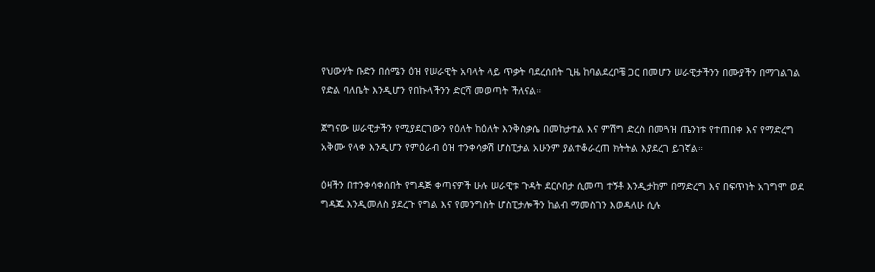የህውሃት ቡድን በሰሜን ዕዝ የሠራዊት አባላት ላይ ጥቃት ባደረሰበት ጊዜ ከባልደረቦቼ ጋር በመሆን ሠራዊታችንን በሙያችን በማገልገል የድል ባለቤት እንዲሆን የበኩላችንን ድርሻ መወጣት ችለናል።

ጀግናው ሠራዊታችን የሚያደርገውን የዕለት ከዕለት እንቅስቃሴ በመከታተል እና ምሽግ ድረስ በመጓዝ ጤንነቱ የተጠበቀ እና የማድረግ አቅሙ የላቀ እንዲሆን የምዕራብ ዕዝ ተንቀሳቃሽ ሆስፒታል አሁንም ያልተቆራረጠ ክትትል እያደረገ ይገኛል።

ዕዛችን በተንቀሳቀሰበት የግዳጅ ቀጣናዎች ሁሉ ሠራዊቱ ጉዳት ደርሶበታ ሲመጣ ተኝቶ እንዲታከም በማድረግ እና በፍጥነት አገግሞ ወደ ግዳጁ እንዲመለስ ያደረጉ የግል እና የመንግስት ሆስፒታሎችን ከልብ ማመስገን እወዳለሁ ሲሉ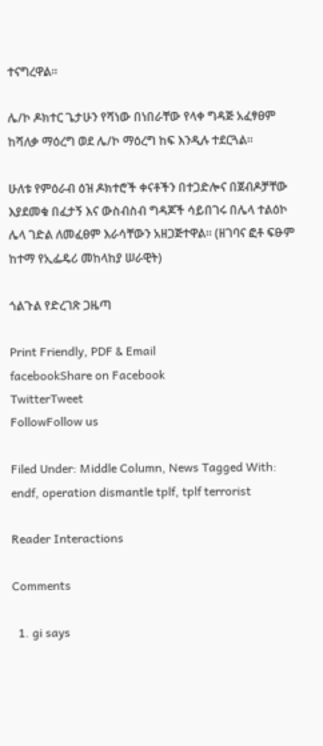ተናግረዋል።

ሌ/ኮ ዶክተር ጌታሁን የሻነው በነበራቸው የላቀ ግዳጅ አፈፃፀም ከሻለቃ ማዕረግ ወደ ሌ/ኮ ማዕረግ ከፍ እንዲሉ ተደርጓል።

ሁለቱ የምዕራብ ዕዝ ዶክተሮች ቀናቶችን በተጋድሎና በጀብዶቻቸው እያደመቁ በፈታኝ እና ውስብስብ ግዳጆች ሳይበገሩ በሌላ ተልዕኮ ሌላ ገድል ለመፈፀም እራሳቸውን አዘጋጅተዋል። (ዘገባና ፎቶ ፍፁም ከተማ የኢፌዴሪ መከላከያ ሠራዊት)

ጎልጉል የድረገጽ ጋዜጣ

Print Friendly, PDF & Email
facebookShare on Facebook
TwitterTweet
FollowFollow us

Filed Under: Middle Column, News Tagged With: endf, operation dismantle tplf, tplf terrorist

Reader Interactions

Comments

  1. gi says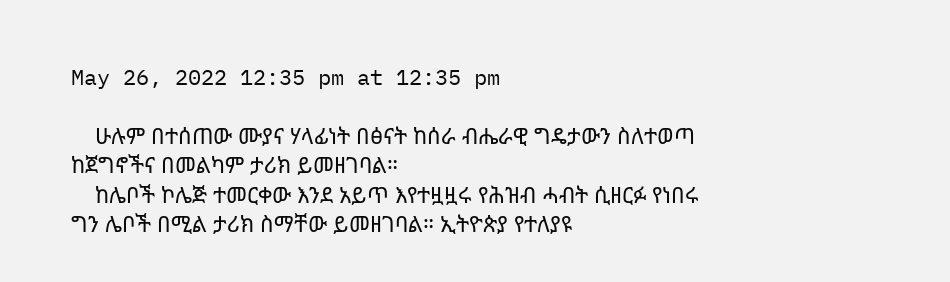May 26, 2022 12:35 pm at 12:35 pm

    ሁሉም በተሰጠው ሙያና ሃላፊነት በፅናት ከሰራ ብሔራዊ ግዴታውን ስለተወጣ ከጀግኖችና በመልካም ታሪክ ይመዘገባል።
    ከሌቦች ኮሌጅ ተመርቀው እንደ አይጥ እየተዟዟሩ የሕዝብ ሓብት ሲዘርፉ የነበሩ ግን ሌቦች በሚል ታሪክ ስማቸው ይመዘገባል። ኢትዮጵያ የተለያዩ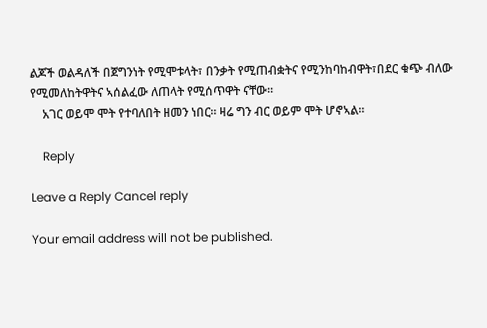ልጆች ወልዳለች በጀግንነት የሚሞቱላት፣ በንቃት የሚጠብቋትና የሚንከባከብዋት፣በደር ቁጭ ብለው የሚመለከትዋትና ኣሰልፈው ለጠላት የሚሰጥዋት ናቸው።
    አገር ወይሞ ሞት የተባለበት ዘመን ነበር። ዛሬ ግን ብር ወይም ሞት ሆኖኣል።

    Reply

Leave a Reply Cancel reply

Your email address will not be published.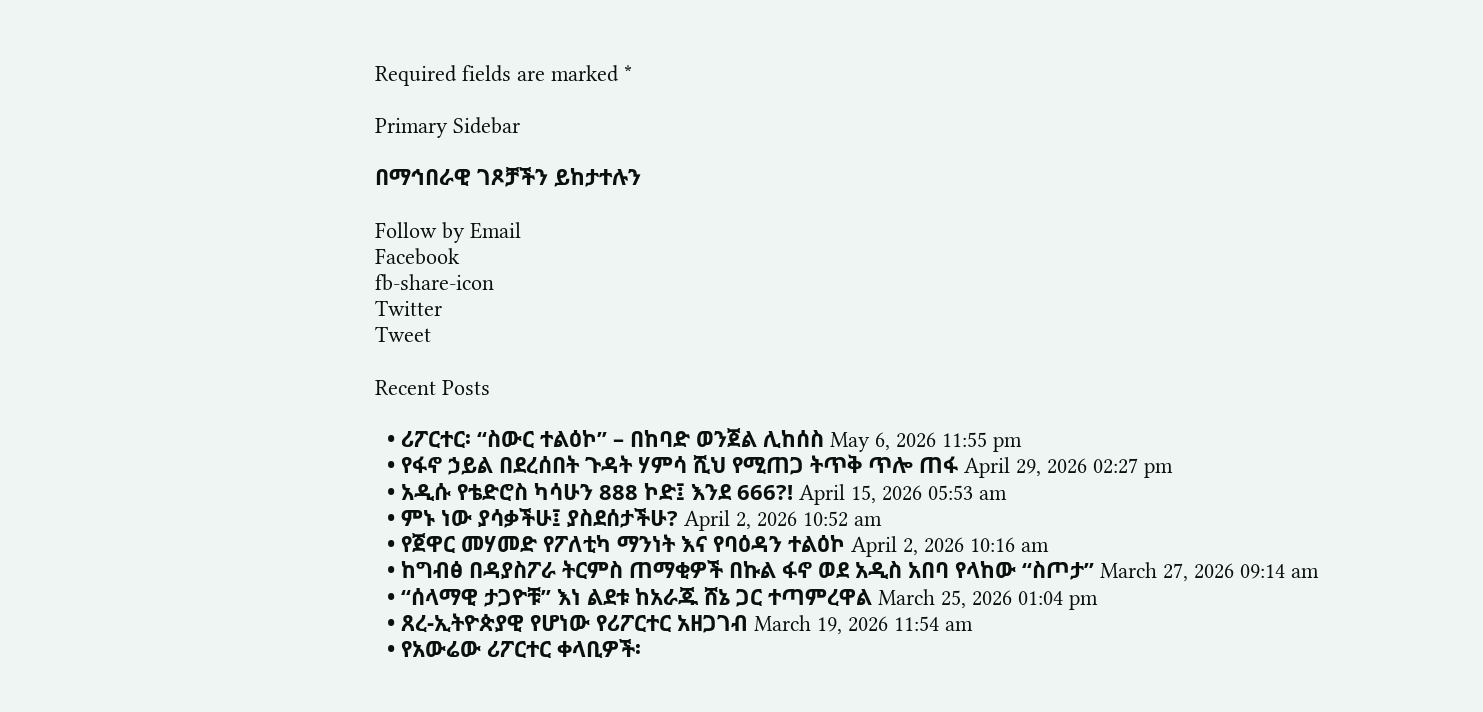Required fields are marked *

Primary Sidebar

በማኅበራዊ ገጾቻችን ይከታተሉን

Follow by Email
Facebook
fb-share-icon
Twitter
Tweet

Recent Posts

  • ሪፖርተር፡ “ስውር ተልዕኮ” – በከባድ ወንጀል ሊከሰስ May 6, 2026 11:55 pm
  • የፋኖ ኃይል በደረሰበት ጉዳት ሃምሳ ሺህ የሚጠጋ ትጥቅ ጥሎ ጠፋ April 29, 2026 02:27 pm
  • አዲሱ የቴድሮስ ካሳሁን 888 ኮድ፤ እንደ 666?! April 15, 2026 05:53 am
  • ምኑ ነው ያሳቃችሁ፤ ያስደሰታችሁ? April 2, 2026 10:52 am
  • የጀዋር መሃመድ የፖለቲካ ማንነት እና የባዕዳን ተልዕኮ April 2, 2026 10:16 am
  • ከግብፅ በዳያስፖራ ትርምስ ጠማቂዎች በኩል ፋኖ ወደ አዲስ አበባ የላከው “ስጦታ” March 27, 2026 09:14 am
  • “ሰላማዊ ታጋዮቹ” እነ ልደቱ ከአራጁ ሸኔ ጋር ተጣምረዋል March 25, 2026 01:04 pm
  • ጸረ-ኢትዮጵያዊ የሆነው የሪፖርተር አዘጋገብ March 19, 2026 11:54 am
  • የአውሬው ሪፖርተር ቀላቢዎች፡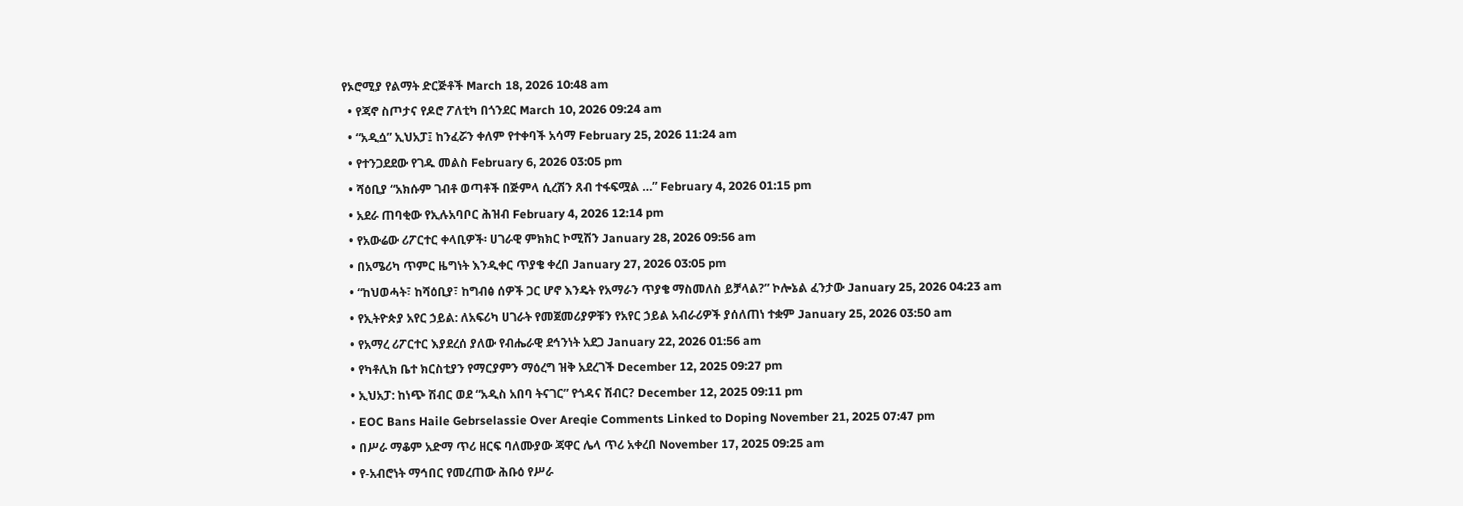የኦሮሚያ የልማት ድርጅቶች March 18, 2026 10:48 am
  • የጃኖ ስጦታና የዶሮ ፖለቲካ በጎንደር March 10, 2026 09:24 am
  • “አዲሷ” ኢህአፓ፤ ከንፈሯን ቀለም የተቀባች አሳማ February 25, 2026 11:24 am
  • የተንጋደደው የገዱ መልስ February 6, 2026 03:05 pm
  • ሻዕቢያ “አክሱም ገብቶ ወጣቶች በጅምላ ሲረሽን ጸብ ተፋፍሟል …” February 4, 2026 01:15 pm
  • አደራ ጠባቂው የኢሉአባቦር ሕዝብ February 4, 2026 12:14 pm
  • የአውሬው ሪፖርተር ቀላቢዎች፡ ሀገራዊ ምክክር ኮሚሽን January 28, 2026 09:56 am
  • በአሜሪካ ጥምር ዜግነት እንዲቀር ጥያቄ ቀረበ January 27, 2026 03:05 pm
  • “ከህወሓት፣ ከሻዕቢያ፣ ከግብፅ ሰዎች ጋር ሆኖ እንዴት የአማራን ጥያቄ ማስመለስ ይቻላል?” ኮሎኔል ፈንታው January 25, 2026 04:23 am
  • የኢትዮጵያ አየር ኃይል: ለአፍሪካ ሀገራት የመጀመሪያዎቹን የአየር ኃይል አብራሪዎች ያሰለጠነ ተቋም January 25, 2026 03:50 am
  • የአማረ ሪፖርተር እያደረሰ ያለው የብሔራዊ ደኅንነት አደጋ January 22, 2026 01:56 am
  • የካቶሊክ ቤተ ክርስቲያን የማርያምን ማዕረግ ዝቅ አደረገች December 12, 2025 09:27 pm
  • ኢህአፓ: ከነጭ ሽብር ወደ “አዲስ አበባ ትናገር” የጎዳና ሽብር? December 12, 2025 09:11 pm
  • EOC Bans Haile Gebrselassie Over Areqie Comments Linked to Doping November 21, 2025 07:47 pm
  • በሥራ ማቆም አድማ ጥሪ ዘርፍ ባለሙያው ጃዋር ሌላ ጥሪ አቀረበ November 17, 2025 09:25 am
  • የ-አብሮነት ማኅበር የመረጠው ሕቡዕ የሥራ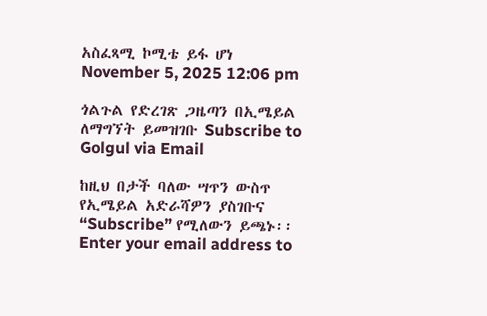አስፈጻሚ ኮሚቴ ይፋ ሆነ November 5, 2025 12:06 pm

ጎልጉል የድረገጽ ጋዜጣን በኢሜይል ለማግኘት ይመዝገቡ Subscribe to Golgul via Email

ከዚህ በታች ባለው ሣጥን ውስጥ የኢሜይል አድራሻዎን ያስገቡና “Subscribe” የሚለውን ይጫኑ፡፡
Enter your email address to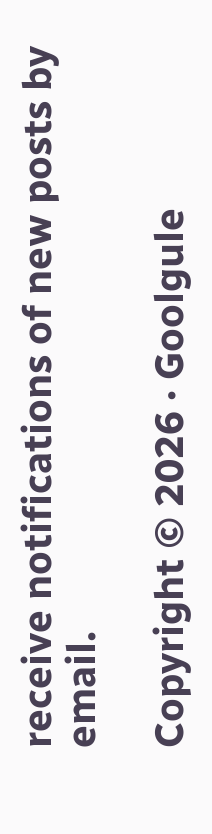receive notifications of new posts by email.

Copyright © 2026 · Goolgule